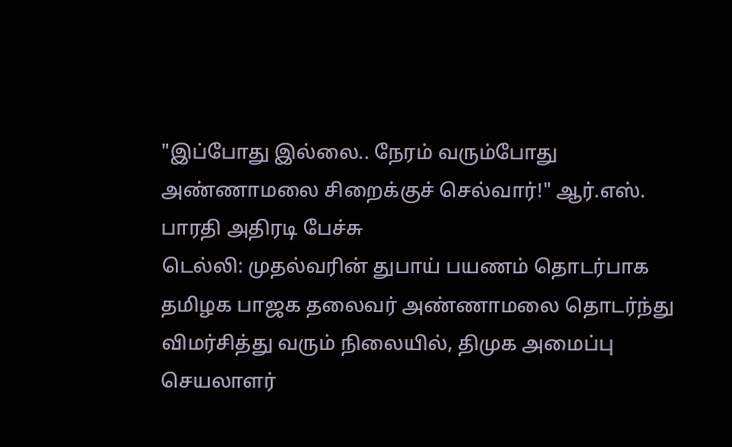"இப்போது இல்லை.. நேரம் வரும்போது அண்ணாமலை சிறைக்குச் செல்வார்!" ஆர்.எஸ். பாரதி அதிரடி பேச்சு
டெல்லி: முதல்வரின் துபாய் பயணம் தொடர்பாக தமிழக பாஜக தலைவர் அண்ணாமலை தொடர்ந்து விமர்சித்து வரும் நிலையில், திமுக அமைப்பு செயலாளர்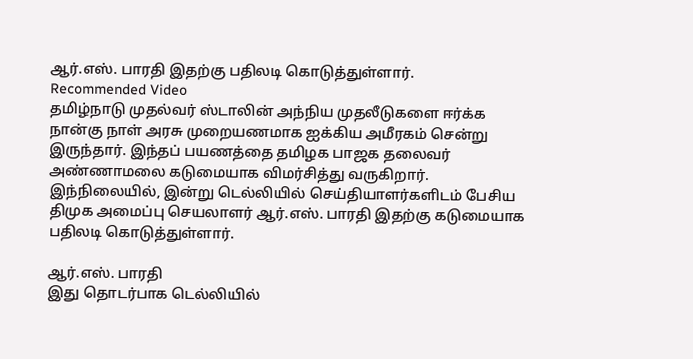ஆர்.எஸ். பாரதி இதற்கு பதிலடி கொடுத்துள்ளார்.
Recommended Video
தமிழ்நாடு முதல்வர் ஸ்டாலின் அந்நிய முதலீடுகளை ஈர்க்க நான்கு நாள் அரசு முறையணமாக ஐக்கிய அமீரகம் சென்று இருந்தார். இந்தப் பயணத்தை தமிழக பாஜக தலைவர் அண்ணாமலை கடுமையாக விமர்சித்து வருகிறார்.
இந்நிலையில், இன்று டெல்லியில் செய்தியாளர்களிடம் பேசிய திமுக அமைப்பு செயலாளர் ஆர்.எஸ். பாரதி இதற்கு கடுமையாக பதிலடி கொடுத்துள்ளார்.

ஆர்.எஸ். பாரதி
இது தொடர்பாக டெல்லியில்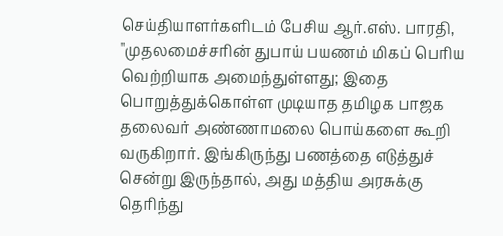செய்தியாளர்களிடம் பேசிய ஆர்.எஸ். பாரதி, "முதலமைச்சரின் துபாய் பயணம் மிகப் பெரிய வெற்றியாக அமைந்துள்ளது; இதை பொறுத்துக்கொள்ள முடியாத தமிழக பாஜக தலைவர் அண்ணாமலை பொய்களை கூறி வருகிறார். இங்கிருந்து பணத்தை எடுத்துச் சென்று இருந்தால், அது மத்திய அரசுக்கு தெரிந்து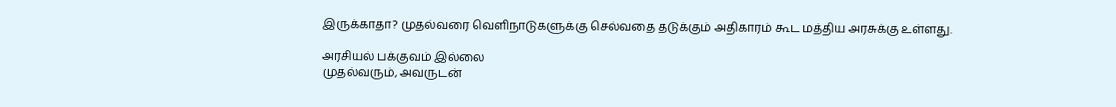இருக்காதா? முதல்வரை வெளிநாடுகளுக்கு செல்வதை தடுக்கும் அதிகாரம் கூட மத்திய அரசுக்கு உள்ளது.

அரசியல் பக்குவம் இல்லை
முதல்வரும், அவருடன்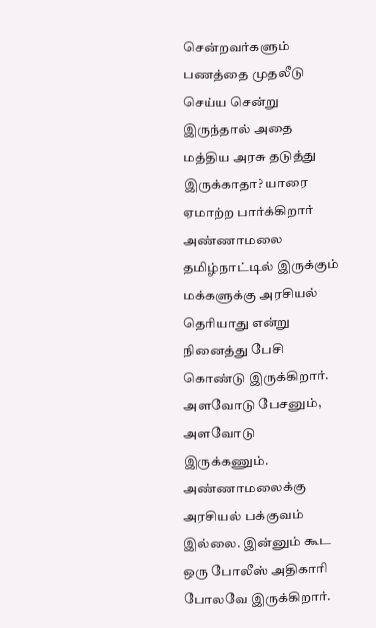சென்றவர்களும் பணத்தை முதலீடு செய்ய சென்று இருந்தால் அதை மத்திய அரசு தடுத்து இருக்காதா? யாரை ஏமாற்ற பார்க்கிறார் அண்ணாமலை தமிழ்நாட்டில் இருக்கும் மக்களுக்கு அரசியல் தெரியாது என்று நினைத்து பேசி கொண்டு இருக்கிறார். அளவோடு பேசனும், அளவோடு இருக்கணும். அண்ணாமலைக்கு அரசியல் பக்குவம் இல்லை. இன்னும் கூட ஒரு போலீஸ் அதிகாரி போலவே இருக்கிறார்.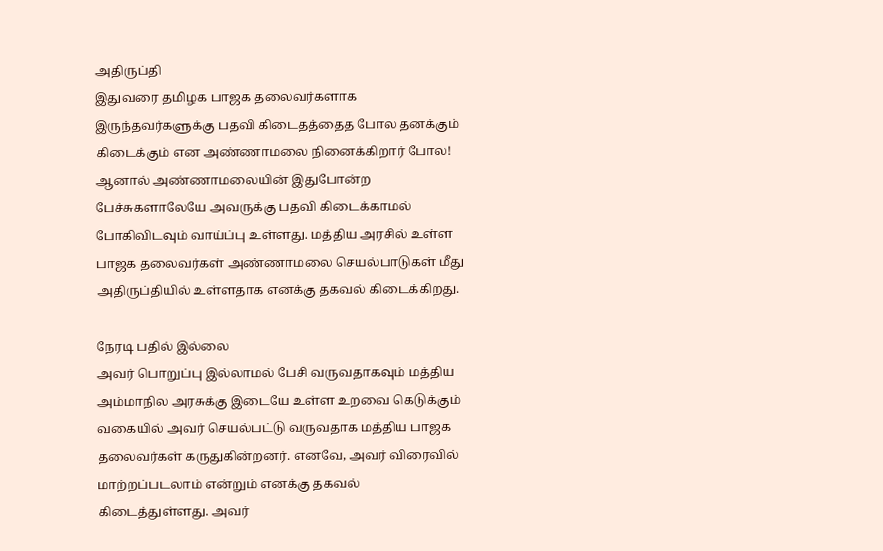அதிருப்தி
இதுவரை தமிழக பாஜக தலைவர்களாக இருந்தவர்களுக்கு பதவி கிடைதத்தைத போல தனக்கும் கிடைக்கும் என அண்ணாமலை நினைக்கிறார் போல! ஆனால் அண்ணாமலையின் இதுபோன்ற பேச்சுகளாலேயே அவருக்கு பதவி கிடைக்காமல் போகிவிடவும் வாய்ப்பு உள்ளது. மத்திய அரசில் உள்ள பாஜக தலைவர்கள் அண்ணாமலை செயல்பாடுகள் மீது அதிருப்தியில் உள்ளதாக எனக்கு தகவல் கிடைக்கிறது.

நேரடி பதில் இல்லை
அவர் பொறுப்பு இல்லாமல் பேசி வருவதாகவும் மத்திய அம்மாநில அரசுக்கு இடையே உள்ள உறவை கெடுக்கும் வகையில் அவர் செயல்பட்டு வருவதாக மத்திய பாஜக தலைவர்கள் கருதுகின்றனர். எனவே, அவர் விரைவில் மாற்றப்படலாம் என்றும் எனக்கு தகவல் கிடைத்துள்ளது. அவர்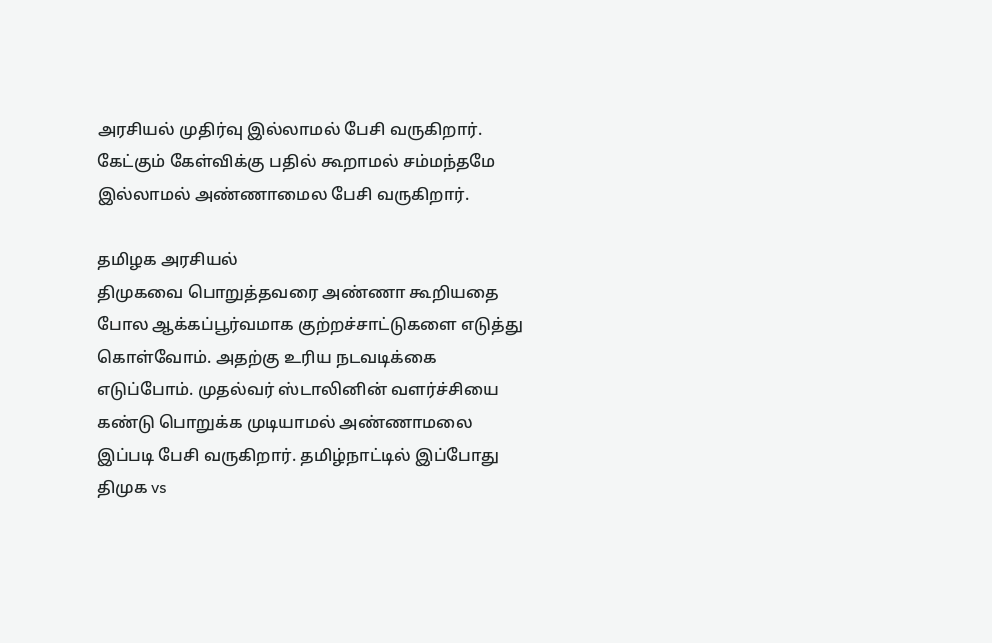அரசியல் முதிர்வு இல்லாமல் பேசி வருகிறார். கேட்கும் கேள்விக்கு பதில் கூறாமல் சம்மந்தமே இல்லாமல் அண்ணாமைல பேசி வருகிறார்.

தமிழக அரசியல்
திமுகவை பொறுத்தவரை அண்ணா கூறியதை போல ஆக்கப்பூர்வமாக குற்றச்சாட்டுகளை எடுத்து கொள்வோம். அதற்கு உரிய நடவடிக்கை எடுப்போம். முதல்வர் ஸ்டாலினின் வளர்ச்சியை கண்டு பொறுக்க முடியாமல் அண்ணாமலை இப்படி பேசி வருகிறார். தமிழ்நாட்டில் இப்போது திமுக vs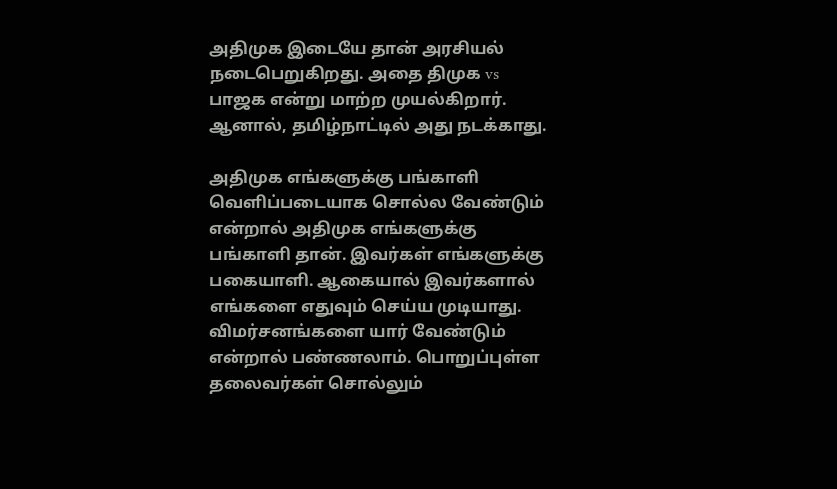அதிமுக இடையே தான் அரசியல் நடைபெறுகிறது. அதை திமுக vs பாஜக என்று மாற்ற முயல்கிறார். ஆனால், தமிழ்நாட்டில் அது நடக்காது.

அதிமுக எங்களுக்கு பங்காளி
வெளிப்படையாக சொல்ல வேண்டும் என்றால் அதிமுக எங்களுக்கு பங்காளி தான். இவர்கள் எங்களுக்கு பகையாளி. ஆகையால் இவர்களால் எங்களை எதுவும் செய்ய முடியாது. விமர்சனங்களை யார் வேண்டும் என்றால் பண்ணலாம். பொறுப்புள்ள தலைவர்கள் சொல்லும்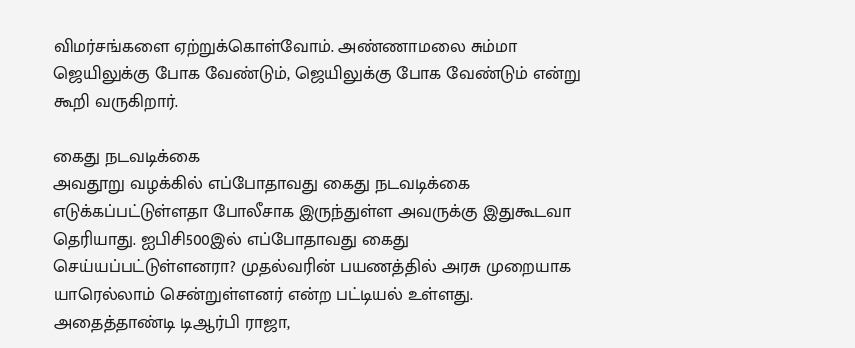விமர்சங்களை ஏற்றுக்கொள்வோம். அண்ணாமலை சும்மா ஜெயிலுக்கு போக வேண்டும், ஜெயிலுக்கு போக வேண்டும் என்று கூறி வருகிறார்.

கைது நடவடிக்கை
அவதூறு வழக்கில் எப்போதாவது கைது நடவடிக்கை எடுக்கப்பட்டுள்ளதா போலீசாக இருந்துள்ள அவருக்கு இதுகூடவா தெரியாது. ஐபிசி500இல் எப்போதாவது கைது செய்யப்பட்டுள்ளனரா? முதல்வரின் பயணத்தில் அரசு முறையாக யாரெல்லாம் சென்றுள்ளனர் என்ற பட்டியல் உள்ளது. அதைத்தாண்டி டிஆர்பி ராஜா,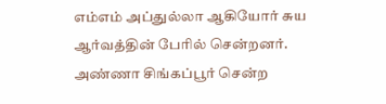எம்எம் அப்துல்லா ஆகியோர் சுய ஆர்வத்தின் பேரில் சென்றனர். அண்ணா சிங்கப்பூர் சென்ற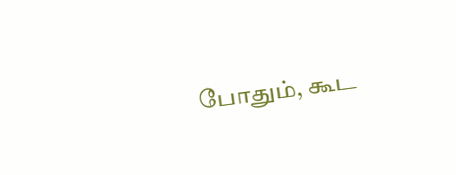போதும், கூட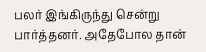பலர் இங்கிருந்து சென்று பார்த்தனர். அதேபோல தான்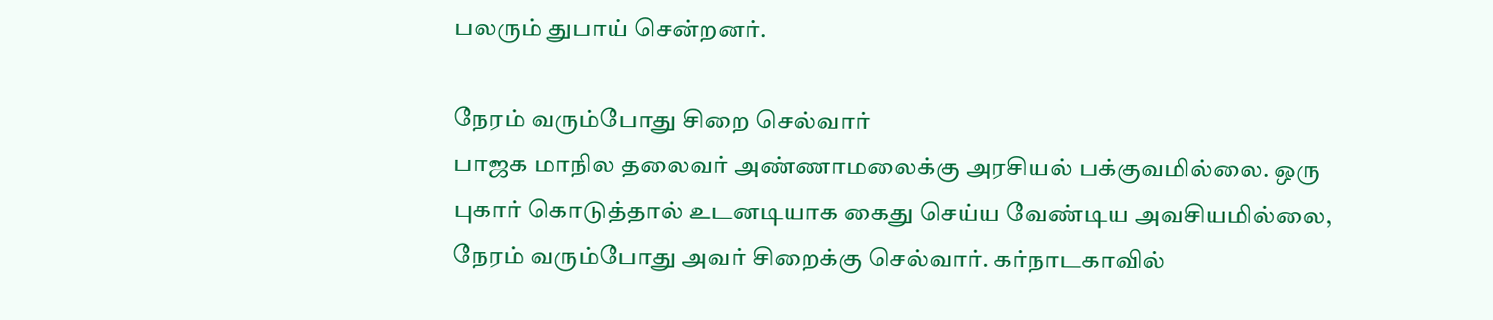பலரும் துபாய் சென்றனர்.

நேரம் வரும்போது சிறை செல்வார்
பாஜக மாநில தலைவர் அண்ணாமலைக்கு அரசியல் பக்குவமில்லை. ஒரு புகார் கொடுத்தால் உடனடியாக கைது செய்ய வேண்டிய அவசியமில்லை, நேரம் வரும்போது அவர் சிறைக்கு செல்வார். கர்நாடகாவில்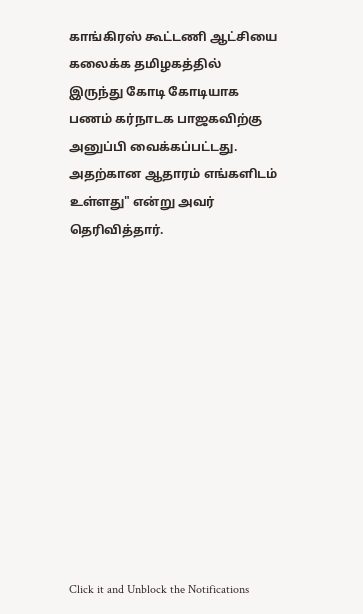காங்கிரஸ் கூட்டணி ஆட்சியை கலைக்க தமிழகத்தில் இருந்து கோடி கோடியாக பணம் கர்நாடக பாஜகவிற்கு அனுப்பி வைக்கப்பட்டது. அதற்கான ஆதாரம் எங்களிடம் உள்ளது" என்று அவர் தெரிவித்தார்.












Click it and Unblock the Notifications